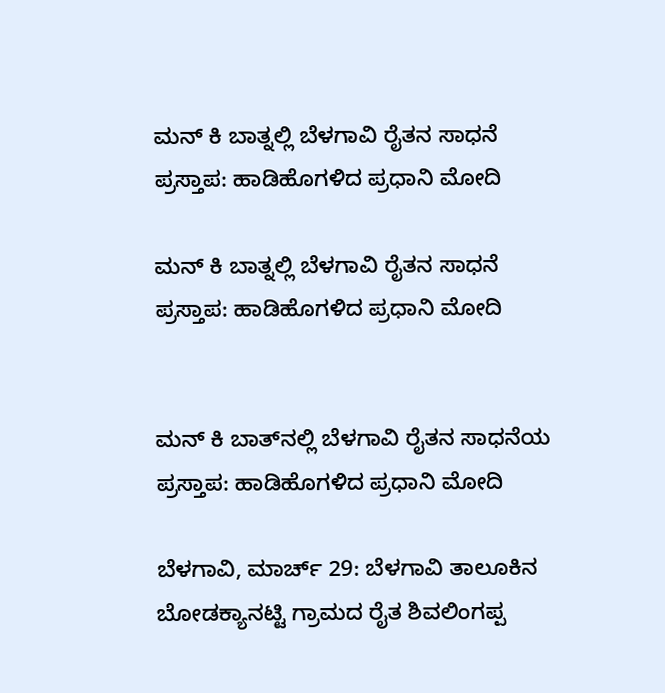ಮನ್ ಕಿ ಬಾತ್ನಲ್ಲಿ ಬೆಳಗಾವಿ ರೈತನ ಸಾಧನೆ ಪ್ರಸ್ತಾಪ: ಹಾಡಿಹೊಗಳಿದ ಪ್ರಧಾನಿ ಮೋದಿ

ಮನ್ ಕಿ ಬಾತ್ನಲ್ಲಿ ಬೆಳಗಾವಿ ರೈತನ ಸಾಧನೆ ಪ್ರಸ್ತಾಪ: ಹಾಡಿಹೊಗಳಿದ ಪ್ರಧಾನಿ ಮೋದಿ


ಮನ್ ಕಿ ಬಾತ್‌ನಲ್ಲಿ ಬೆಳಗಾವಿ ರೈತನ ಸಾಧನೆಯ ಪ್ರಸ್ತಾಪ: ಹಾಡಿಹೊಗಳಿದ ಪ್ರಧಾನಿ ಮೋದಿ

ಬೆಳಗಾವಿ, ಮಾರ್ಚ್ 29: ಬೆಳಗಾವಿ ತಾಲೂಕಿನ ಬೋಡಕ್ಯಾನಟ್ಟಿ ಗ್ರಾಮದ ರೈತ ಶಿವಲಿಂಗಪ್ಪ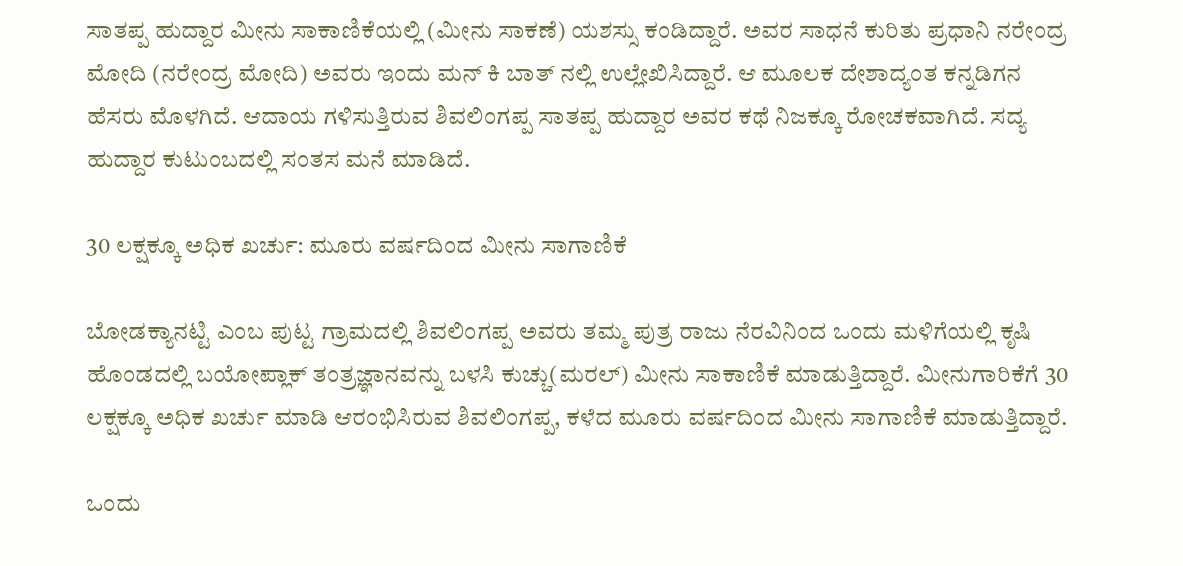ಸಾತಪ್ಪ ಹುದ್ದಾರ ಮೀನು ಸಾಕಾಣಿಕೆಯಲ್ಲಿ (ಮೀನು ಸಾಕಣೆ) ಯಶಸ್ಸು ಕಂಡಿದ್ದಾರೆ. ಅವರ ಸಾಧನೆ ಕುರಿತು ಪ್ರಧಾನಿ ನರೇಂದ್ರ ಮೋದಿ (ನರೇಂದ್ರ ಮೋದಿ) ಅವರು ಇಂದು ಮನ್ ಕಿ ಬಾತ್ ನಲ್ಲಿ ಉಲ್ಲೇಖಿಸಿದ್ದಾರೆ. ಆ ಮೂಲಕ ದೇಶಾದ್ಯಂತ ಕನ್ನಡಿಗನ ಹೆಸರು ಮೊಳಗಿದೆ. ಆದಾಯ ಗಳಿಸುತ್ತಿರುವ ಶಿವಲಿಂಗಪ್ಪ ಸಾತಪ್ಪ ಹುದ್ದಾರ ಅವರ ಕಥೆ ನಿಜಕ್ಕೂ ರೋಚಕವಾಗಿದೆ. ಸದ್ಯ ಹುದ್ದಾರ ಕುಟುಂಬದಲ್ಲಿ ಸಂತಸ ಮನೆ ಮಾಡಿದೆ.

30 ಲಕ್ಷಕ್ಕೂ ಅಧಿಕ ಖರ್ಚು: ಮೂರು ವರ್ಷದಿಂದ ಮೀನು ಸಾಗಾಣಿಕೆ

ಬೋಡಕ್ಯಾನಟ್ಟಿ ಎಂಬ ಪುಟ್ಟ ಗ್ರಾಮದಲ್ಲಿ ಶಿವಲಿಂಗಪ್ಪ ಅವರು ತಮ್ಮ ಪುತ್ರ ರಾಜು ನೆರವಿನಿಂದ ಒಂದು ಮಳಿಗೆಯಲ್ಲಿ ಕೃಷಿ ಹೊಂಡದಲ್ಲಿ ಬಯೋಪ್ಲಾಕ್ ತಂತ್ರಜ್ಞಾನವನ್ನು ಬಳಸಿ ಕುಚ್ಚು(ಮರಲ್) ಮೀನು ಸಾಕಾಣಿಕೆ ಮಾಡುತ್ತಿದ್ದಾರೆ. ಮೀನುಗಾರಿಕೆಗೆ 30 ಲಕ್ಷಕ್ಕೂ ಅಧಿಕ ಖರ್ಚು ಮಾಡಿ ಆರಂಭಿಸಿರುವ ಶಿವಲಿಂಗಪ್ಪ, ಕಳೆದ ಮೂರು ವರ್ಷದಿಂದ ಮೀನು ಸಾಗಾಣಿಕೆ ಮಾಡುತ್ತಿದ್ದಾರೆ.

ಒಂದು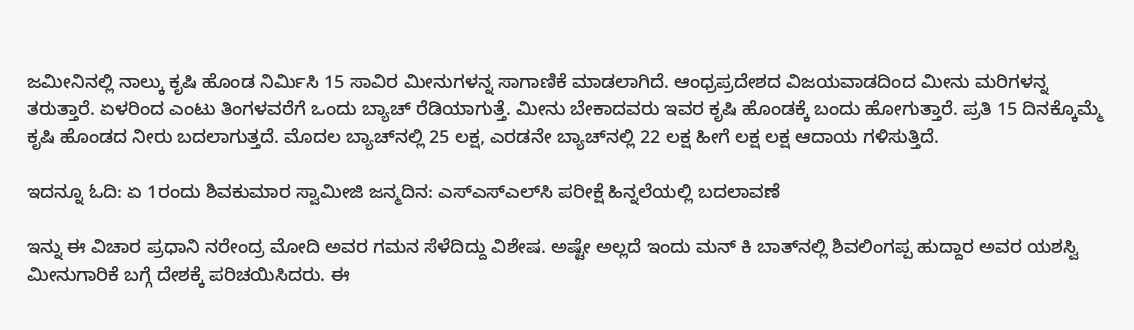ಜಮೀನಿನಲ್ಲಿ ನಾಲ್ಕು ಕೃಷಿ ಹೊಂಡ ನಿರ್ಮಿಸಿ 15 ಸಾವಿರ ಮೀನುಗಳನ್ನ ಸಾಗಾಣಿಕೆ ಮಾಡಲಾಗಿದೆ. ಆಂಧ್ರಪ್ರದೇಶದ ವಿಜಯವಾಡದಿಂದ ಮೀನು ಮರಿಗಳನ್ನ ತರುತ್ತಾರೆ. ಏಳರಿಂದ ಎಂಟು ತಿಂಗಳವರೆಗೆ ಒಂದು ಬ್ಯಾಚ್ ರೆಡಿಯಾಗುತ್ತೆ. ಮೀನು ಬೇಕಾದವರು ಇವರ ಕೃಷಿ ಹೊಂಡಕ್ಕೆ ಬಂದು ಹೋಗುತ್ತಾರೆ. ಪ್ರತಿ 15 ದಿನಕ್ಕೊಮ್ಮೆ ಕೃಷಿ ಹೊಂಡದ ನೀರು ಬದಲಾಗುತ್ತದೆ. ಮೊದಲ ಬ್ಯಾಚ್‌ನಲ್ಲಿ 25 ಲಕ್ಷ, ಎರಡನೇ ಬ್ಯಾಚ್‌ನಲ್ಲಿ 22 ಲಕ್ಷ ಹೀಗೆ ಲಕ್ಷ ಲಕ್ಷ ಆದಾಯ ಗಳಿಸುತ್ತಿದೆ.

ಇದನ್ನೂ ಓದಿ: ಏ 1ರಂದು ಶಿವಕುಮಾರ ಸ್ವಾಮೀಜಿ ಜನ್ಮದಿನ: ಎಸ್‌ಎಸ್‌ಎಲ್‌ಸಿ ಪರೀಕ್ಷೆ ಹಿನ್ನಲೆಯಲ್ಲಿ ಬದಲಾವಣೆ

ಇನ್ನು ಈ ವಿಚಾರ ಪ್ರಧಾನಿ ನರೇಂದ್ರ ಮೋದಿ ಅವರ ಗಮನ ಸೆಳೆದಿದ್ದು ವಿಶೇಷ. ಅಷ್ಟೇ ಅಲ್ಲದೆ ಇಂದು ಮನ್ ಕಿ ಬಾತ್‌ನಲ್ಲಿ ಶಿವಲಿಂಗಪ್ಪ ಹುದ್ದಾರ ಅವರ ಯಶಸ್ವಿ ಮೀನುಗಾರಿಕೆ ಬಗ್ಗೆ ದೇಶಕ್ಕೆ ಪರಿಚಯಿಸಿದರು. ಈ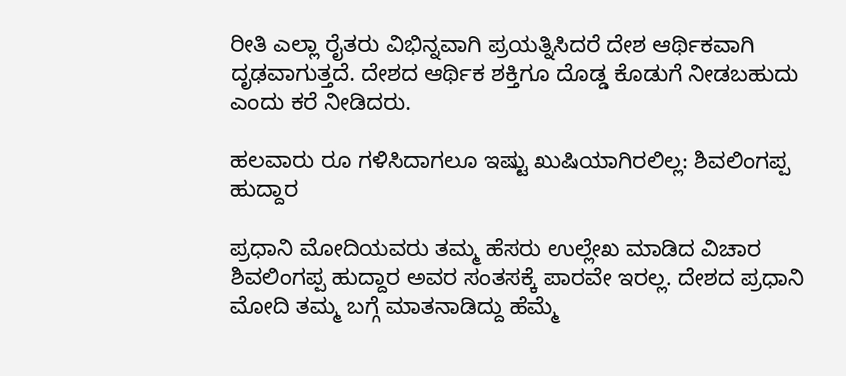ರೀತಿ ಎಲ್ಲಾ ರೈತರು ವಿಭಿನ್ನವಾಗಿ ಪ್ರಯತ್ನಿಸಿದರೆ ದೇಶ ಆರ್ಥಿಕವಾಗಿ ದೃಢವಾಗುತ್ತದೆ. ದೇಶದ ಆರ್ಥಿಕ ಶಕ್ತಿಗೂ ದೊಡ್ಡ ಕೊಡುಗೆ ನೀಡಬಹುದು ಎಂದು ಕರೆ ನೀಡಿದರು.

ಹಲವಾರು ರೂ ಗಳಿಸಿದಾಗಲೂ ಇಷ್ಟು ಖುಷಿಯಾಗಿರಲಿಲ್ಲ: ಶಿವಲಿಂಗಪ್ಪ ಹುದ್ದಾರ

ಪ್ರಧಾನಿ ಮೋದಿಯವರು ತಮ್ಮ ಹೆಸರು ಉಲ್ಲೇಖ ಮಾಡಿದ ವಿಚಾರ ಶಿವಲಿಂಗಪ್ಪ ಹುದ್ದಾರ ಅವರ ಸಂತಸಕ್ಕೆ ಪಾರವೇ ಇರಲ್ಲ. ದೇಶದ ಪ್ರಧಾನಿ ಮೋದಿ ತಮ್ಮ ಬಗ್ಗೆ ಮಾತನಾಡಿದ್ದು ಹೆಮ್ಮೆ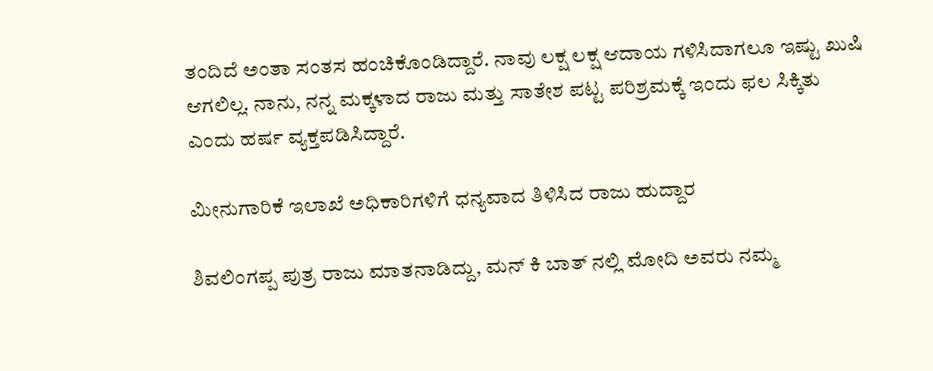ತಂದಿದೆ ಅಂತಾ ಸಂತಸ ಹಂಚಿಕೊಂಡಿದ್ದಾರೆ. ನಾವು ಲಕ್ಷ ಲಕ್ಷ ಆದಾಯ ಗಳಿಸಿದಾಗಲೂ ಇಷ್ಟು ಖುಷಿ ಆಗಲಿಲ್ಲ. ನಾನು, ನನ್ನ ಮಕ್ಕಳಾದ ರಾಜು ಮತ್ತು ಸಾತೇಶ ಪಟ್ಟ ಪರಿಶ್ರಮಕ್ಕೆ ಇಂದು ಫಲ ಸಿಕ್ಕಿತು ಎಂದು ಹರ್ಷ ವ್ಯಕ್ತಪಡಿಸಿದ್ದಾರೆ.

ಮೀನುಗಾರಿಕೆ ಇಲಾಖೆ ಅಧಿಕಾರಿಗಳಿಗೆ ಧನ್ಯವಾದ ತಿಳಿಸಿದ ರಾಜು ಹುದ್ದಾರ

ಶಿವಲಿಂಗಪ್ಪ ಪುತ್ರ ರಾಜು ಮಾತನಾಡಿದ್ದು, ಮನ್ ಕಿ ಬಾತ್ ನಲ್ಲಿ ಮೋದಿ ಅವರು ನಮ್ಮ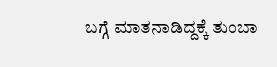ಬಗ್ಗೆ ಮಾತನಾಡಿದ್ದಕ್ಕೆ ತುಂಬಾ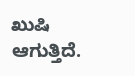ಖುಷಿ ಆಗುತ್ತಿದೆ.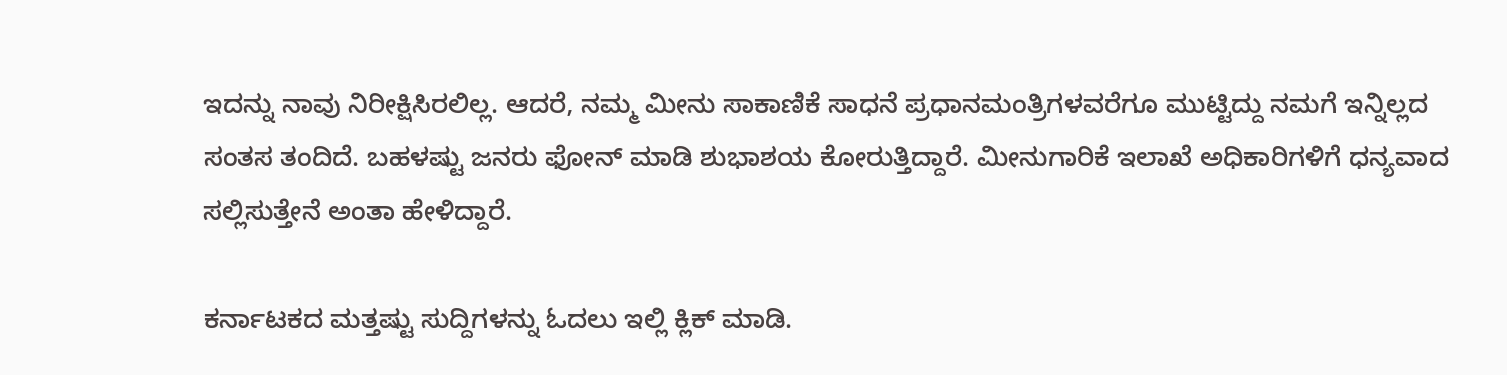ಇದನ್ನು ನಾವು ನಿರೀಕ್ಷಿಸಿರಲಿಲ್ಲ. ಆದರೆ, ನಮ್ಮ ಮೀನು ಸಾಕಾಣಿಕೆ ಸಾಧನೆ ಪ್ರಧಾನಮಂತ್ರಿಗಳವರೆಗೂ ಮುಟ್ಟಿದ್ದು ನಮಗೆ ಇನ್ನಿಲ್ಲದ ಸಂತಸ ತಂದಿದೆ. ಬಹಳಷ್ಟು ಜನರು ಫೋನ್ ಮಾಡಿ ಶುಭಾಶಯ ಕೋರುತ್ತಿದ್ದಾರೆ. ಮೀನುಗಾರಿಕೆ ಇಲಾಖೆ ಅಧಿಕಾರಿಗಳಿಗೆ ಧನ್ಯವಾದ ಸಲ್ಲಿಸುತ್ತೇನೆ ಅಂತಾ ಹೇಳಿದ್ದಾರೆ.

ಕರ್ನಾಟಕದ ಮತ್ತಷ್ಟು ಸುದ್ದಿಗಳನ್ನು ಓದಲು ಇಲ್ಲಿ ಕ್ಲಿಕ್ ಮಾಡಿ.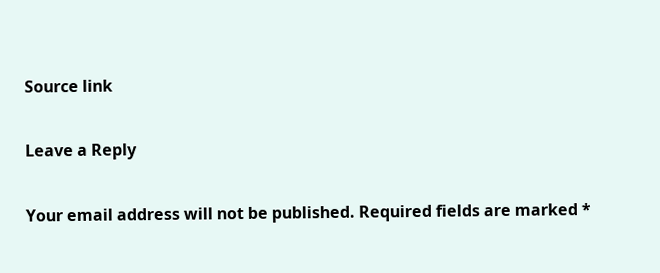Source link

Leave a Reply

Your email address will not be published. Required fields are marked *